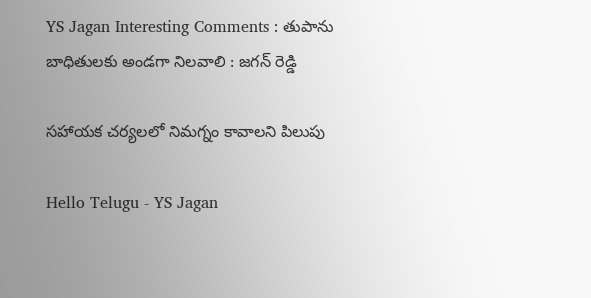YS Jagan Interesting Comments : తుపాను బాధితుల‌కు అండ‌గా నిల‌వాలి : జ‌గ‌న్ రెడ్డి

స‌హాయ‌క చ‌ర్య‌ల‌లో నిమ‌గ్నం కావాల‌ని పిలుపు

Hello Telugu - YS Jagan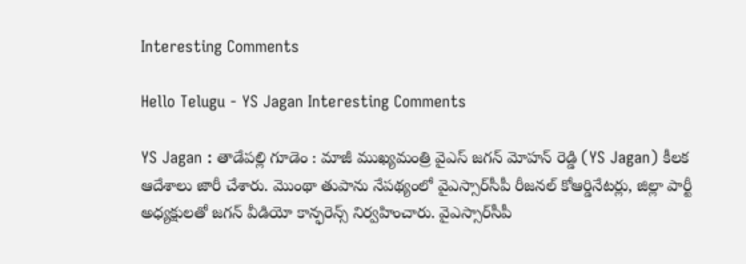Interesting Comments

Hello Telugu - YS Jagan Interesting Comments

YS Jagan : తాడేప‌ల్లి గూడెం : మాజీ ముఖ్య‌మంత్రి వైఎస్ జ‌గ‌న్ మోహ‌న్ రెడ్డి (YS Jagan) కీల‌క ఆదేశాలు జారీ చేశారు. మొంథా తుపాను నేపథ్యంలో వైఎస్సార్‌సీపీ రీజనల్ కోఆర్డినేటర్లు, జిల్లా పార్టీ అధ్యక్షులతో జగన్‌ వీడియో కాన్ఫరెన్స్ నిర్వ‌హించారు. వైఎస్సార్‌సీపీ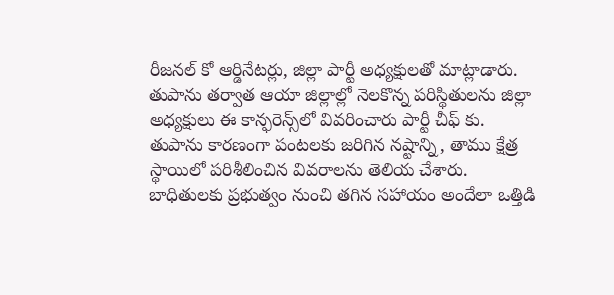రీజనల్ కో ఆర్డినేటర్లు, జిల్లా పార్టీ అధ్యక్షులతో మాట్లాడారు. తుపాను తర్వాత ఆయా జిల్లాల్లో నెలకొన్న పరిస్థితులను జిల్లా అధ్యక్షులు ఈ కాన్ఫరెన్స్‌లో వివరించారు పార్టీ చీఫ్ కు. తుపాను కారణంగా పంటలకు జరిగిన నష్టాన్ని, తాము క్షేత్ర స్థాయిలో పరిశీలించిన వివరాలను తెలియ చేశారు. బాధితులకు ప్రభుత్వం నుంచి తగిన సహాయం అందేలా ఒత్తిడి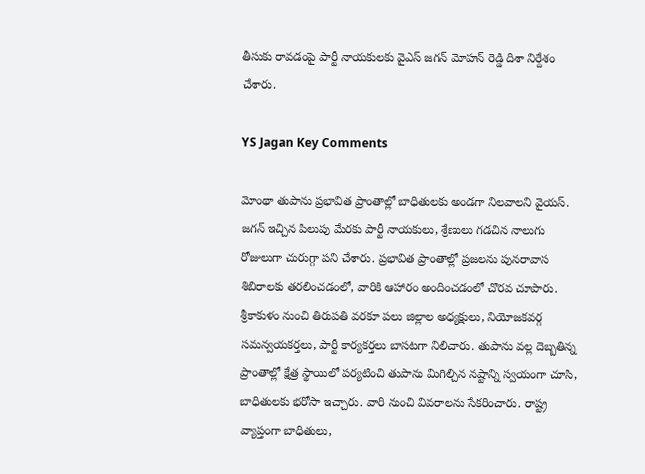తీసుకు రావడంపై పార్టీ నాయకులకు వైఎస్ జ‌గ‌న్ మోహ‌న్ రెడ్డి దిశా నిర్దేశం చేశారు.

YS Jagan Key Comments

మోంథా తుపాను ప్రభావిత ప్రాంతాల్లో బాధితులకు అండగా నిలవాలని వైయస్‌. జగన్‌ ఇచ్చిన పిలుపు మేరకు పార్టీ నాయకులు, శ్రేణులు గడచిన నాలుగు రోజులుగా చురుగ్గా పని చేశారు. ప్రభావిత ప్రాంతాల్లో ప్రజలను పునరావాస శిబిరాలకు తరలించడంలో, వారికి ఆహారం అందించడంలో చొరవ చూపారు. శ్రీకాకుళం నుంచి తిరుపతి వరకూ పలు జిల్లాల అధ్యక్షులు, నియోజకవర్గ సమన్వయకర్తలు, పార్టీ కార్యకర్తలు బాసటగా నిలిచారు. తుపాను వల్ల దెబ్బతిన్న ప్రాంతాల్లో క్షేత్ర స్థాయిలో పర్యటించి తుపాను మిగిల్చిన నష్టాన్ని స్వయంగా చూసి, బాధితులకు భరోసా ఇచ్చారు. వారి నుంచి వివరాలను సేకరించారు. రాష్ట్ర వ్యాప్తంగా బాధితులు,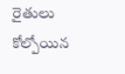రైతులు కోల్పోయిన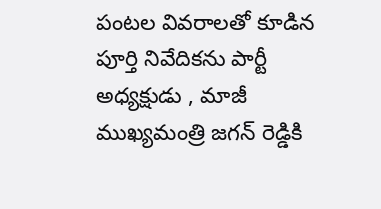పంట‌ల వివ‌రాల‌తో కూడిన పూర్తి నివేదిక‌ను పార్టీ అధ్య‌క్షుడు , మాజీ ముఖ్య‌మంత్రి జ‌గ‌న్ రెడ్డికి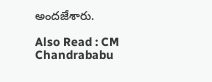అంద‌జేశారు.

Also Read : CM Chandrababu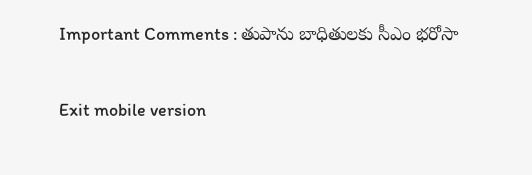Important Comments : తుపాను బాధితుల‌కు సీఎం భ‌రోసా

Exit mobile version